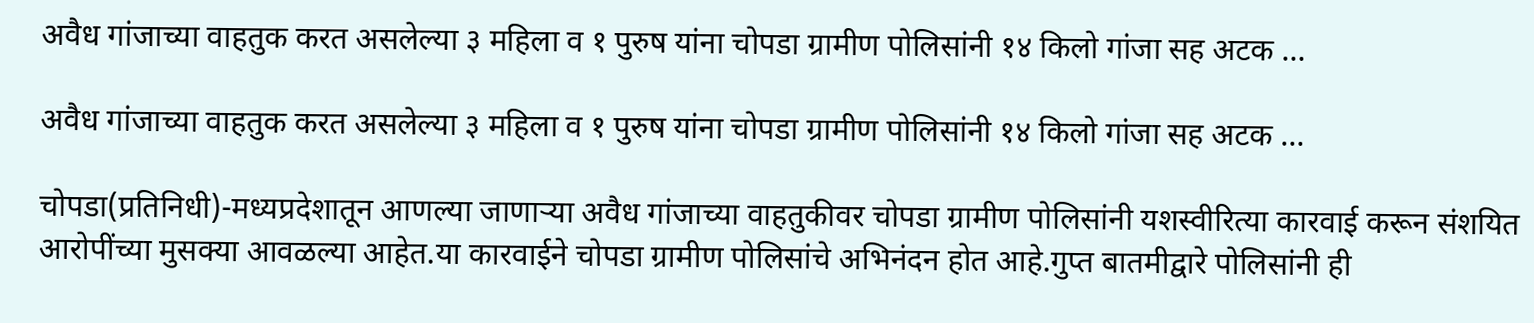अवैध गांजाच्या वाहतुक करत असलेल्या ३ महिला व १ पुरुष यांना चोपडा ग्रामीण पोलिसांनी १४ किलो गांजा सह अटक …

अवैध गांजाच्या वाहतुक करत असलेल्या ३ महिला व १ पुरुष यांना चोपडा ग्रामीण पोलिसांनी १४ किलो गांजा सह अटक …

चोपडा(प्रतिनिधी)-मध्यप्रदेशातून आणल्या जाणाऱ्या अवैध गांजाच्या वाहतुकीवर चोपडा ग्रामीण पोलिसांनी यशस्वीरित्या कारवाई करून संशयित आरोपींच्या मुसक्या आवळल्या आहेत.या कारवाईने चोपडा ग्रामीण पोलिसांचे अभिनंदन होत आहे.गुप्त बातमीद्वारे पोलिसांनी ही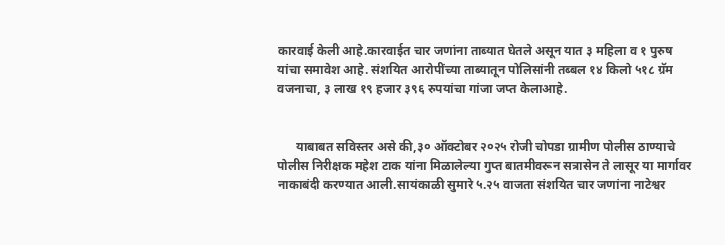कारवाई केली आहे.कारवाईत चार जणांना ताब्यात घेतले असून यात ३ महिला व १ पुरुष यांचा समावेश आहे. संशयित आरोपींच्या ताब्यातून पोलिसांनी तब्बल १४ किलो ५१८ ग्रॅम वजनाचा, ३ लाख १९ हजार ३९६ रुपयांचा गांजा जप्त केलाआहे.


      याबाबत सविस्तर असे की,३० ऑक्टोबर २०२५ रोजी चोपडा ग्रामीण पोलीस ठाण्याचे पोलीस निरीक्षक महेश टाक यांना मिळालेल्या गुप्त बातमीवरून सत्रासेन ते लासूर या मार्गावर नाकाबंदी करण्यात आली.सायंकाळी सुमारे ५.२५ वाजता संशयित चार जणांना नाटेश्वर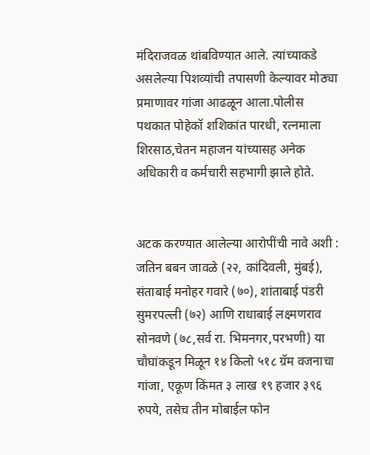मंदिराजवळ थांबविण्यात आले. त्यांच्याकडे असलेल्या पिशव्यांची तपासणी केल्यावर मोठ्या प्रमाणावर गांजा आढळून आला.पोलीस पथकात पोहेकॉ शशिकांत पारधी, रत्नमाला शिरसाठ,चेतन महाजन यांच्यासह अनेक अधिकारी व कर्मचारी सहभागी झाले होते.


अटक करण्यात आलेल्या आरोपींची नावे अशी : जतिन बबन जावळे (२२, कांदिवली, मुंबई), संताबाई मनोहर गवारे (७०), शांताबाई पंडरी सुमरपल्ली (७२) आणि राधाबाई लक्ष्मणराव सोनवणे (७८,सर्व रा. भिमनगर,परभणी) या चौघांकडून मिळून १४ किलो ५१८ ग्रॅम वजनाचा गांजा, एकूण किंमत ३ लाख १९ हजार ३९६ रुपये, तसेच तीन मोबाईल फोन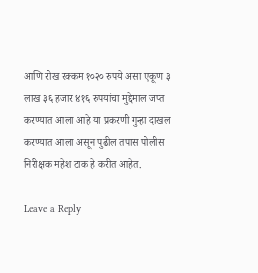आणि रोख रक्कम १०२० रुपये असा एकूण ३ लाख ३६ हजार ४१६ रुपयांचा मुद्देमाल जप्त करण्यात आला आहे या प्रकरणी गुन्हा दाखल करण्यात आला असून पुढील तपास पोलीस निरीक्षक महेश टाक हे करीत आहेत.

Leave a Reply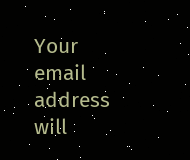Your email address will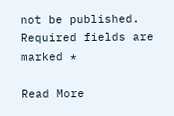not be published. Required fields are marked *

Read More